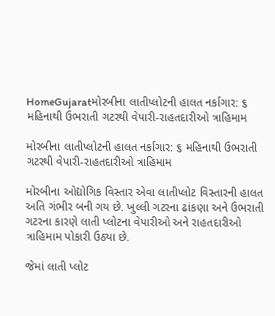HomeGujaratમોરબીના લાતીપ્લોટની હાલત નર્કાગાર: ૬ મહિનાથી ઉભરાતી ગટરથી વેપારી-રાહતદારીઓ ત્રાહિમામ

મોરબીના લાતીપ્લોટની હાલત નર્કાગાર: ૬ મહિનાથી ઉભરાતી ગટરથી વેપારી-રાહતદારીઓ ત્રાહિમામ

મોરબીના ઓદ્યોગિક વિસ્તાર એવા લાતીપ્લોટ વિસ્તારની હાલત અતિ ગંભીર બની ગય છે. ખુલ્લી ગટરના ઢાંકણા અને ઉભરાતી ગટરના કારણે લાતી પ્લોટના વેપારીઓ અને રાહતદારીઓ ત્રાહિમામ પોકારી ઉઠ્યા છે.

જેમાં લાતી પ્લોટ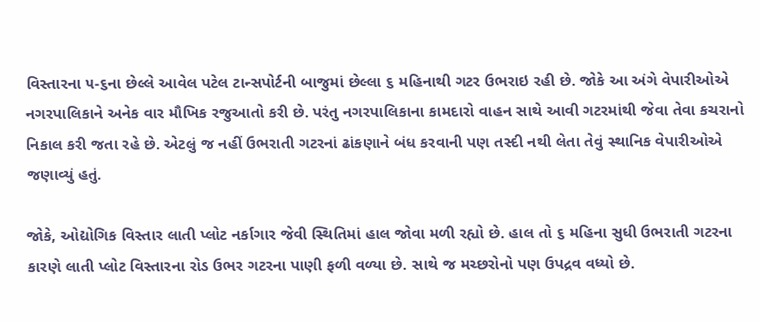વિસ્તારના ૫-૬ના છેલ્લે આવેલ પટેલ ટાન્સપોર્ટની બાજુમાં છેલ્લા ૬ મહિનાથી ગટર ઉભરાઇ રહી છે. જોકે આ અંગે વેપારીઓએ નગરપાલિકાને અનેક વાર મૌખિક રજુઆતો કરી છે. પરંતુ નગરપાલિકાના કામદારો વાહન સાથે આવી ગટરમાંથી જેવા તેવા કચરાનો નિકાલ કરી જતા રહે છે. એટલું જ નહીં ઉભરાતી ગટરનાં ઢાંકણાને બંધ કરવાની પણ તસ્દી નથી લેતા તેવું સ્થાનિક વેપારીઓએ જણાવ્યું હતું.

જોકે, ઓદ્યોગિક વિસ્તાર લાતી પ્લોટ નર્કાગાર જેવી સ્થિતિમાં હાલ જોવા મળી રહ્યો છે. હાલ તો ૬ મહિના સુધી ઉભરાતી ગટરના કારણે લાતી પ્લોટ વિસ્તારના રોડ ઉભર ગટરના પાણી ફળી વળ્યા છે. સાથે જ મચ્છરોનો પણ ઉપદ્રવ વધ્યો છે.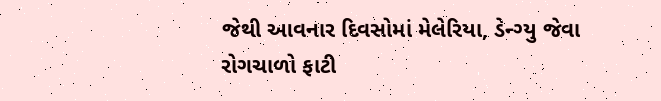જેથી આવનાર દિવસોમાં મેલેરિયા, ડેન્ગ્યુ જેવા રોગચાળો ફાટી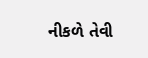નીકળે તેવી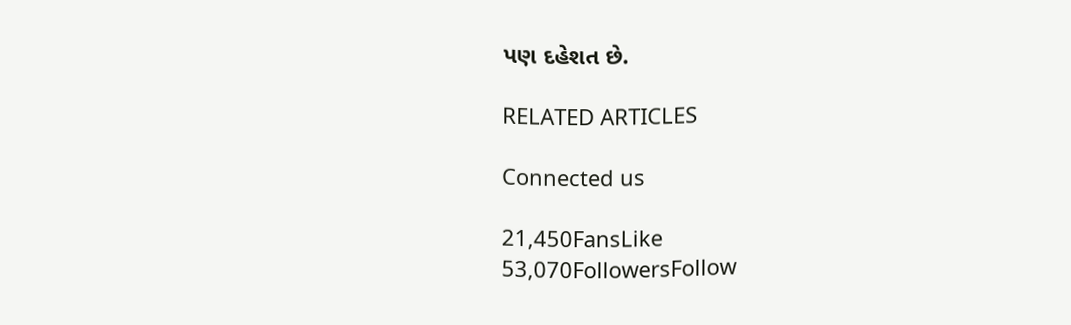પણ દહેશત છે.

RELATED ARTICLES

Connected us

21,450FansLike
53,070FollowersFollow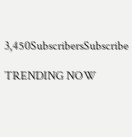3,450SubscribersSubscribe

TRENDING NOW